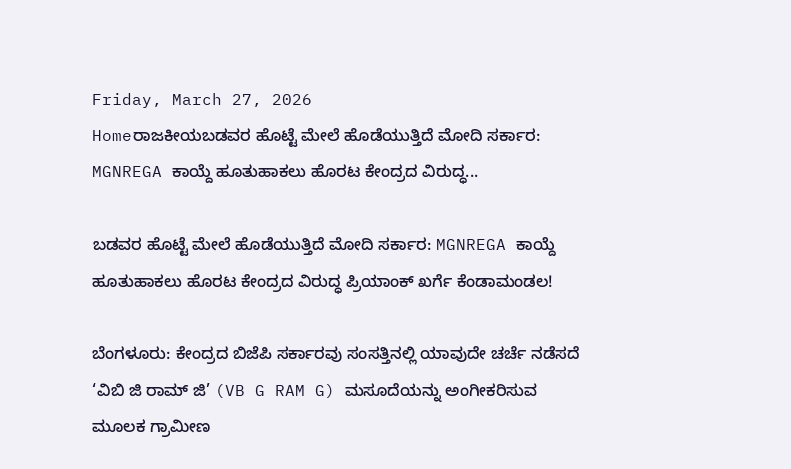Friday, March 27, 2026
Homeರಾಜಕೀಯಬಡವರ ಹೊಟ್ಟೆ ಮೇಲೆ ಹೊಡೆಯುತ್ತಿದೆ ಮೋದಿ ಸರ್ಕಾರ: MGNREGA ಕಾಯ್ದೆ ಹೂತುಹಾಕಲು ಹೊರಟ ಕೇಂದ್ರದ ವಿರುದ್ಧ...

ಬಡವರ ಹೊಟ್ಟೆ ಮೇಲೆ ಹೊಡೆಯುತ್ತಿದೆ ಮೋದಿ ಸರ್ಕಾರ: MGNREGA ಕಾಯ್ದೆ ಹೂತುಹಾಕಲು ಹೊರಟ ಕೇಂದ್ರದ ವಿರುದ್ಧ ಪ್ರಿಯಾಂಕ್ ಖರ್ಗೆ ಕೆಂಡಾಮಂಡಲ!

ಬೆಂಗಳೂರು: ಕೇಂದ್ರದ ಬಿಜೆಪಿ ಸರ್ಕಾರವು ಸಂಸತ್ತಿನಲ್ಲಿ ಯಾವುದೇ ಚರ್ಚೆ ನಡೆಸದೆ ‘ವಿಬಿ ಜಿ ರಾಮ್ ಜಿ’ (VB G RAM G) ಮಸೂದೆಯನ್ನು ಅಂಗೀಕರಿಸುವ ಮೂಲಕ ಗ್ರಾಮೀಣ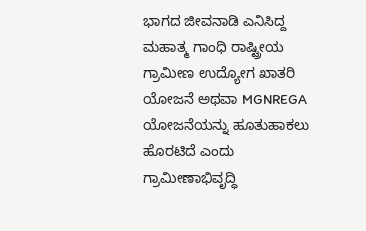ಭಾಗದ ಜೀವನಾಡಿ ಎನಿಸಿದ್ದ ಮಹಾತ್ಮ ಗಾಂಧಿ ರಾಷ್ಟ್ರೀಯ ಗ್ರಾಮೀಣ ಉದ್ಯೋಗ ಖಾತರಿ ಯೋಜನೆ ಅಥವಾ MGNREGA ಯೋಜನೆಯನ್ನು ಹೂತುಹಾಕಲು ಹೊರಟಿದೆ ಎಂದು ಗ್ರಾಮೀಣಾಭಿವೃದ್ಧಿ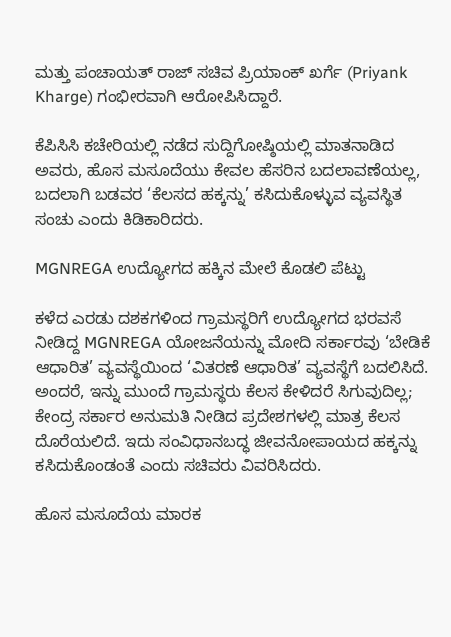ಮತ್ತು ಪಂಚಾಯತ್ ರಾಜ್ ಸಚಿವ ಪ್ರಿಯಾಂಕ್ ಖರ್ಗೆ (Priyank Kharge) ಗಂಭೀರವಾಗಿ ಆರೋಪಿಸಿದ್ದಾರೆ.

ಕೆಪಿಸಿಸಿ ಕಚೇರಿಯಲ್ಲಿ ನಡೆದ ಸುದ್ದಿಗೋಷ್ಠಿಯಲ್ಲಿ ಮಾತನಾಡಿದ ಅವರು, ಹೊಸ ಮಸೂದೆಯು ಕೇವಲ ಹೆಸರಿನ ಬದಲಾವಣೆಯಲ್ಲ, ಬದಲಾಗಿ ಬಡವರ ‘ಕೆಲಸದ ಹಕ್ಕನ್ನು’ ಕಸಿದುಕೊಳ್ಳುವ ವ್ಯವಸ್ಥಿತ ಸಂಚು ಎಂದು ಕಿಡಿಕಾರಿದರು.

MGNREGA ಉದ್ಯೋಗದ ಹಕ್ಕಿನ ಮೇಲೆ ಕೊಡಲಿ ಪೆಟ್ಟು

ಕಳೆದ ಎರಡು ದಶಕಗಳಿಂದ ಗ್ರಾಮಸ್ಥರಿಗೆ ಉದ್ಯೋಗದ ಭರವಸೆ ನೀಡಿದ್ದ MGNREGA ಯೋಜನೆಯನ್ನು ಮೋದಿ ಸರ್ಕಾರವು ‘ಬೇಡಿಕೆ ಆಧಾರಿತ’ ವ್ಯವಸ್ಥೆಯಿಂದ ‘ವಿತರಣೆ ಆಧಾರಿತ’ ವ್ಯವಸ್ಥೆಗೆ ಬದಲಿಸಿದೆ. ಅಂದರೆ, ಇನ್ನು ಮುಂದೆ ಗ್ರಾಮಸ್ಥರು ಕೆಲಸ ಕೇಳಿದರೆ ಸಿಗುವುದಿಲ್ಲ; ಕೇಂದ್ರ ಸರ್ಕಾರ ಅನುಮತಿ ನೀಡಿದ ಪ್ರದೇಶಗಳಲ್ಲಿ ಮಾತ್ರ ಕೆಲಸ ದೊರೆಯಲಿದೆ. ಇದು ಸಂವಿಧಾನಬದ್ಧ ಜೀವನೋಪಾಯದ ಹಕ್ಕನ್ನು ಕಸಿದುಕೊಂಡಂತೆ ಎಂದು ಸಚಿವರು ವಿವರಿಸಿದರು.

ಹೊಸ ಮಸೂದೆಯ ಮಾರಕ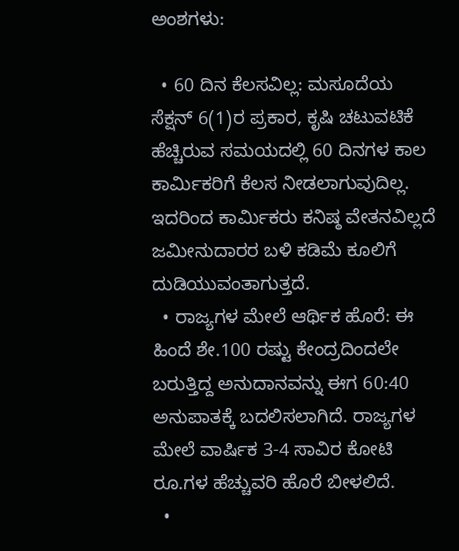ಅಂಶಗಳು:

  • 60 ದಿನ ಕೆಲಸವಿಲ್ಲ: ಮಸೂದೆಯ ಸೆಕ್ಷನ್ 6(1)ರ ಪ್ರಕಾರ, ಕೃಷಿ ಚಟುವಟಿಕೆ ಹೆಚ್ಚಿರುವ ಸಮಯದಲ್ಲಿ 60 ದಿನಗಳ ಕಾಲ ಕಾರ್ಮಿಕರಿಗೆ ಕೆಲಸ ನೀಡಲಾಗುವುದಿಲ್ಲ. ಇದರಿಂದ ಕಾರ್ಮಿಕರು ಕನಿಷ್ಠ ವೇತನವಿಲ್ಲದೆ ಜಮೀನುದಾರರ ಬಳಿ ಕಡಿಮೆ ಕೂಲಿಗೆ ದುಡಿಯುವಂತಾಗುತ್ತದೆ.
  • ರಾಜ್ಯಗಳ ಮೇಲೆ ಆರ್ಥಿಕ ಹೊರೆ: ಈ ಹಿಂದೆ ಶೇ.100 ರಷ್ಟು ಕೇಂದ್ರದಿಂದಲೇ ಬರುತ್ತಿದ್ದ ಅನುದಾನವನ್ನು ಈಗ 60:40 ಅನುಪಾತಕ್ಕೆ ಬದಲಿಸಲಾಗಿದೆ. ರಾಜ್ಯಗಳ ಮೇಲೆ ವಾರ್ಷಿಕ 3-4 ಸಾವಿರ ಕೋಟಿ ರೂ.ಗಳ ಹೆಚ್ಚುವರಿ ಹೊರೆ ಬೀಳಲಿದೆ.
  •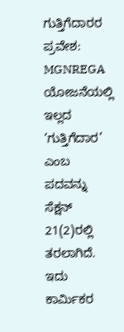ಗುತ್ತಿಗೆದಾರರ ಪ್ರವೇಶ: MGNREGA ಯೋಜನೆಯಲ್ಲಿ ಇಲ್ಲದ ‘ಗುತ್ತಿಗೆದಾರ’ ಎಂಬ ಪದವನ್ನು ಸೆಕ್ಷನ್ 21(2)ರಲ್ಲಿ ತರಲಾಗಿದೆ. ಇದು ಕಾರ್ಮಿಕರ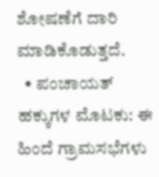ಶೋಷಣೆಗೆ ದಾರಿ ಮಾಡಿಕೊಡುತ್ತದೆ.
  • ಪಂಚಾಯತ್ ಹಕ್ಕುಗಳ ಮೊಟಕು: ಈ ಹಿಂದೆ ಗ್ರಾಮಸಭೆಗಳು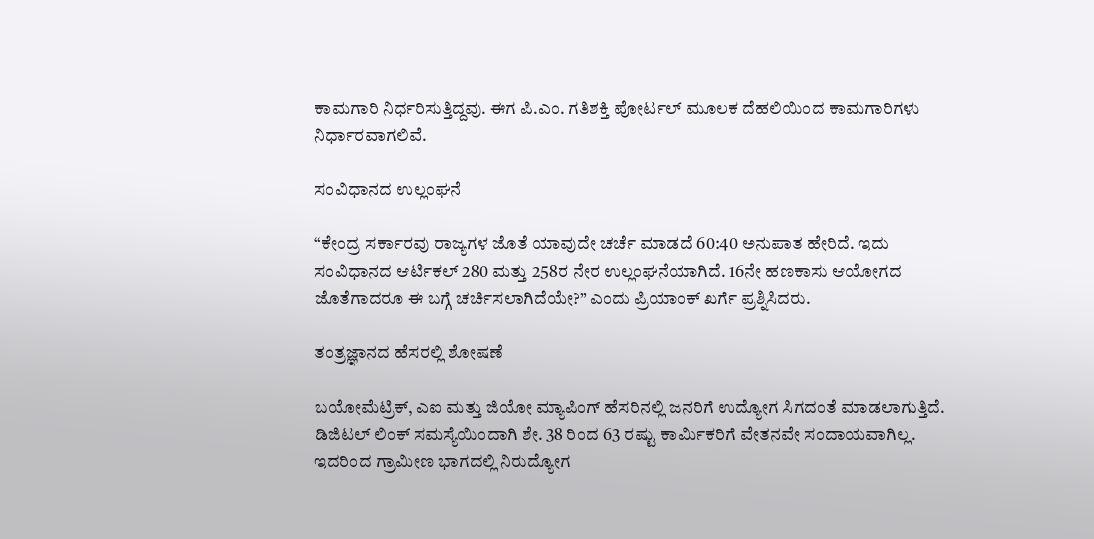ಕಾಮಗಾರಿ ನಿರ್ಧರಿಸುತ್ತಿದ್ದವು. ಈಗ ಪಿ.ಎಂ. ಗತಿಶಕ್ತಿ ಪೋರ್ಟಲ್ ಮೂಲಕ ದೆಹಲಿಯಿಂದ ಕಾಮಗಾರಿಗಳು ನಿರ್ಧಾರವಾಗಲಿವೆ.

ಸಂವಿಧಾನದ ಉಲ್ಲಂಘನೆ

“ಕೇಂದ್ರ ಸರ್ಕಾರವು ರಾಜ್ಯಗಳ ಜೊತೆ ಯಾವುದೇ ಚರ್ಚೆ ಮಾಡದೆ 60:40 ಅನುಪಾತ ಹೇರಿದೆ. ಇದು ಸಂವಿಧಾನದ ಆರ್ಟಿಕಲ್ 280 ಮತ್ತು 258ರ ನೇರ ಉಲ್ಲಂಘನೆಯಾಗಿದೆ. 16ನೇ ಹಣಕಾಸು ಆಯೋಗದ ಜೊತೆಗಾದರೂ ಈ ಬಗ್ಗೆ ಚರ್ಚಿಸಲಾಗಿದೆಯೇ?” ಎಂದು ಪ್ರಿಯಾಂಕ್ ಖರ್ಗೆ ಪ್ರಶ್ನಿಸಿದರು.

ತಂತ್ರಜ್ಞಾನದ ಹೆಸರಲ್ಲಿ ಶೋಷಣೆ

ಬಯೋಮೆಟ್ರಿಕ್, ಎಐ ಮತ್ತು ಜಿಯೋ ಮ್ಯಾಪಿಂಗ್ ಹೆಸರಿನಲ್ಲಿ ಜನರಿಗೆ ಉದ್ಯೋಗ ಸಿಗದಂತೆ ಮಾಡಲಾಗುತ್ತಿದೆ. ಡಿಜಿಟಲ್ ಲಿಂಕ್ ಸಮಸ್ಯೆಯಿಂದಾಗಿ ಶೇ. 38 ರಿಂದ 63 ರಷ್ಟು ಕಾರ್ಮಿಕರಿಗೆ ವೇತನವೇ ಸಂದಾಯವಾಗಿಲ್ಲ. ಇದರಿಂದ ಗ್ರಾಮೀಣ ಭಾಗದಲ್ಲಿ ನಿರುದ್ಯೋಗ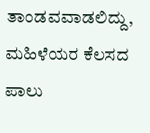ತಾಂಡವವಾಡಲಿದ್ದು, ಮಹಿಳೆಯರ ಕೆಲಸದ ಪಾಲು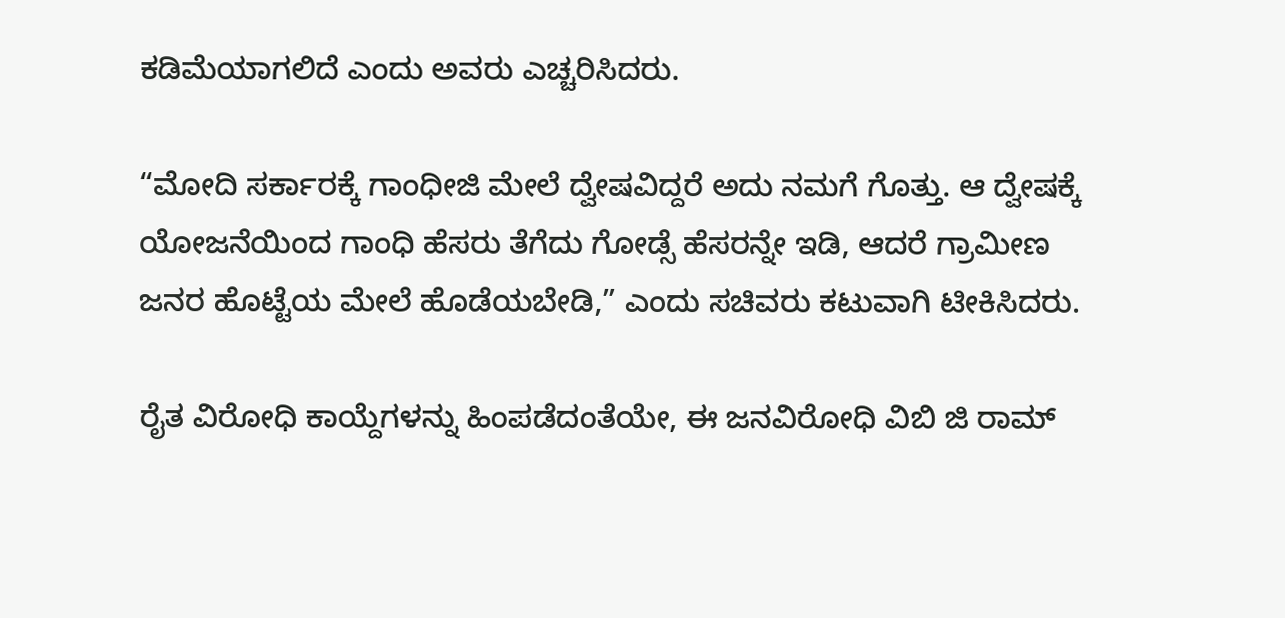ಕಡಿಮೆಯಾಗಲಿದೆ ಎಂದು ಅವರು ಎಚ್ಚರಿಸಿದರು.

“ಮೋದಿ ಸರ್ಕಾರಕ್ಕೆ ಗಾಂಧೀಜಿ ಮೇಲೆ ದ್ವೇಷವಿದ್ದರೆ ಅದು ನಮಗೆ ಗೊತ್ತು. ಆ ದ್ವೇಷಕ್ಕೆ ಯೋಜನೆಯಿಂದ ಗಾಂಧಿ ಹೆಸರು ತೆಗೆದು ಗೋಡ್ಸೆ ಹೆಸರನ್ನೇ ಇಡಿ, ಆದರೆ ಗ್ರಾಮೀಣ ಜನರ ಹೊಟ್ಟೆಯ ಮೇಲೆ ಹೊಡೆಯಬೇಡಿ,” ಎಂದು ಸಚಿವರು ಕಟುವಾಗಿ ಟೀಕಿಸಿದರು.

ರೈತ ವಿರೋಧಿ ಕಾಯ್ದೆಗಳನ್ನು ಹಿಂಪಡೆದಂತೆಯೇ, ಈ ಜನವಿರೋಧಿ ವಿಬಿ ಜಿ ರಾಮ್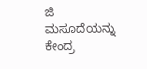ಜಿ ಮಸೂದೆಯನ್ನು ಕೇಂದ್ರ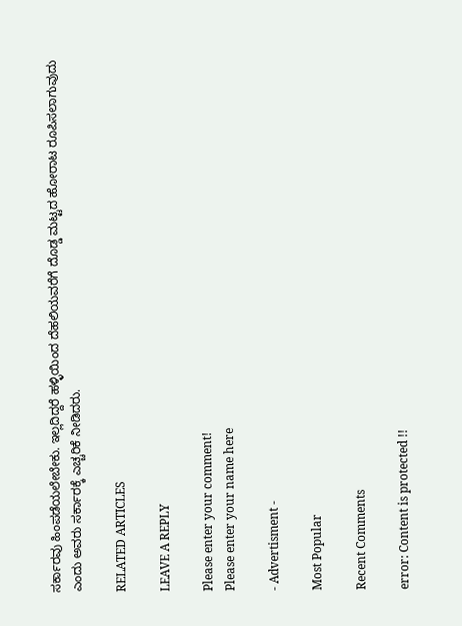ಸರ್ಕಾರವು ಹಿಂಪಡೆಯಲೇಬೇಕು. ಇಲ್ಲದಿದ್ದರೆ ಹಳ್ಳಿಯಿಂದ ದೆಹಲಿಯವರೆಗೆ ದೊಡ್ಡ ಮಟ್ಟದ ಹೋರಾಟ ರೂಪಿಸಲಾಗುವುದು ಎಂದು ಅವರು ಸರ್ಕಾರಕ್ಕೆ ಎಚ್ಚರಿಕೆ ನೀಡಿದರು.

RELATED ARTICLES

LEAVE A REPLY

Please enter your comment!
Please enter your name here

- Advertisment -

Most Popular

Recent Comments

error: Content is protected !!